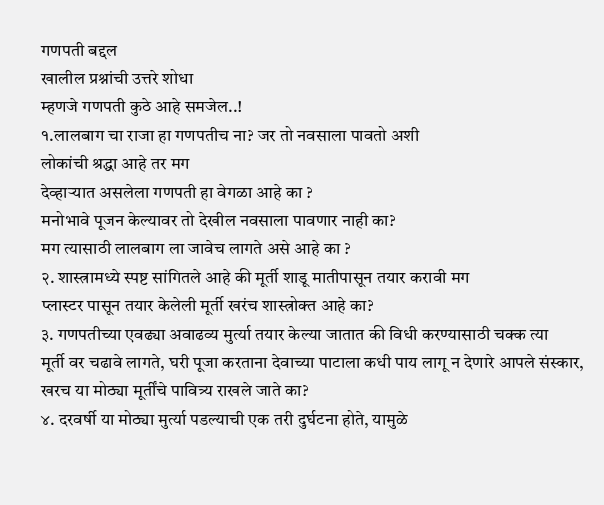गणपती बद्दल
खालील प्रश्नांची उत्तरे शोधा
म्हणजे गणपती कुठे आहे समजेल..!
१.लालबाग चा राजा हा गणपतीच ना? जर तो नवसाला पावतो अशी
लोकांची श्रद्धा आहे तर मग
देव्हाऱ्यात असलेला गणपती हा वेगळा आहे का ?
मनोभावे पूजन केल्यावर तो देखील नवसाला पावणार नाही का?
मग त्यासाठी लालबाग ला जावेच लागते असे आहे का ?
२. शास्त्रामध्ये स्पष्ट सांगितले आहे की मूर्ती शाडू मातीपासून तयार करावी मग
प्लास्टर पासून तयार केलेली मूर्ती खरंच शास्त्रोक्त आहे का?
३. गणपतीच्या एवढ्या अवाढव्य मुर्त्या तयार केल्या जातात की विधी करण्यासाठी चक्क त्या
मूर्ती वर चढावे लागते, घरी पूजा करताना देवाच्या पाटाला कधी पाय लागू न देणारे आपले संस्कार,
खरच या मोठ्या मूर्तींचे पावित्र्य राखले जाते का?
४. दरवर्षी या मोठ्या मुर्त्या पडल्याची एक तरी दुर्घटना होते, यामुळे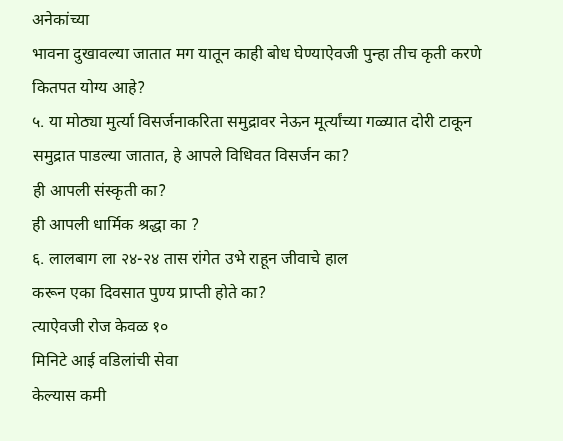अनेकांच्या
भावना दुखावल्या जातात मग यातून काही बोध घेण्याऐवजी पुन्हा तीच कृती करणे कितपत योग्य आहे?
५. या मोठ्या मुर्त्या विसर्जनाकरिता समुद्रावर नेऊन मूर्त्यांच्या गळ्यात दोरी टाकून समुद्रात पाडल्या जातात, हे आपले विधिवत विसर्जन का?
ही आपली संस्कृती का?
ही आपली धार्मिक श्रद्धा का ?
६. लालबाग ला २४-२४ तास रांगेत उभे राहून जीवाचे हाल
करून एका दिवसात पुण्य प्राप्ती होते का?
त्याऐवजी रोज केवळ १०
मिनिटे आई वडिलांची सेवा
केल्यास कमी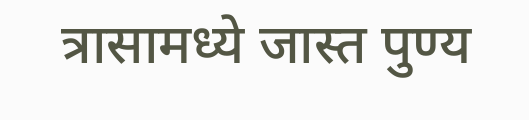त्रासामध्ये जास्त पुण्य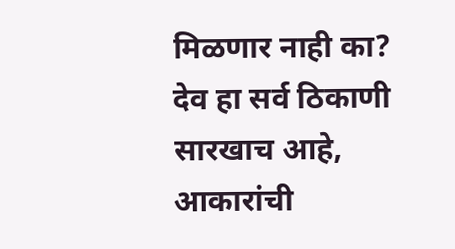मिळणार नाही का?
देव हा सर्व ठिकाणी सारखाच आहे, आकारांची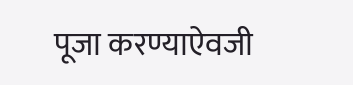पूजा करण्याऐवजी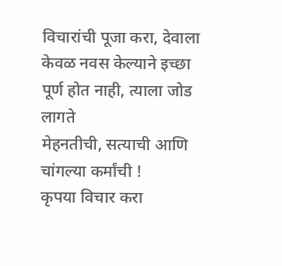विचारांची पूजा करा, देवाला केवळ नवस केल्याने इच्छा पूर्ण होत नाही, त्याला जोड लागते
मेहनतीची, सत्याची आणि
चांगल्या कर्मांची !
कृपया विचार करा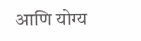आणि योग्य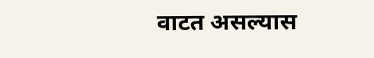वाटत असल्यास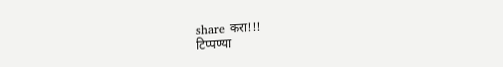share करा!!!
टिप्पण्या